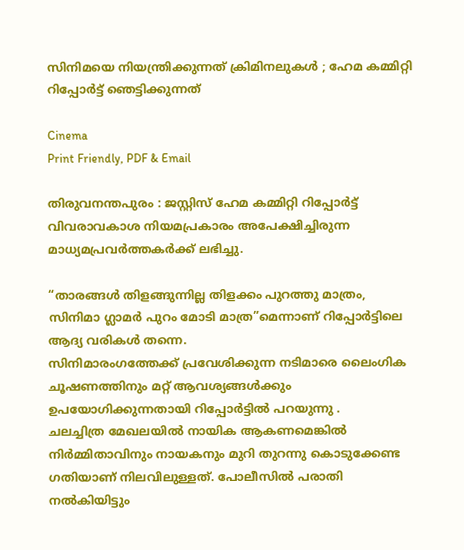സിനിമയെ നിയന്ത്രിക്കുന്നത് ക്രിമിനലുകൾ ; ഹേമ കമ്മിറ്റി റിപ്പോർട്ട് ഞെട്ടിക്കുന്നത്

Cinema
Print Friendly, PDF & Email

തിരുവനന്തപുരം : ജസ്റ്റിസ് ഹേമ കമ്മിറ്റി റിപ്പോർട്ട് വിവരാവകാശ നിയമപ്രകാരം അപേക്ഷിച്ചിരുന്ന മാധ്യമപ്രവർത്തകർക്ക് ലഭിച്ചു.

“താരങ്ങൾ തിളങ്ങുന്നില്ല തിളക്കം പുറത്തു മാത്രം, സിനിമാ ഗ്ലാമർ പുറം മോടി മാത്ര”മെന്നാണ് റിപ്പോർട്ടിലെ ആദ്യ വരികൾ തന്നെ.
സിനിമാരംഗത്തേക്ക് പ്രവേശിക്കുന്ന നടിമാരെ ലൈംഗിക ചൂഷണത്തിനും മറ്റ് ആവശ്യങ്ങൾക്കും ഉപയോഗിക്കുന്നതായി റിപ്പോർട്ടിൽ പറയുന്നു .
ചലച്ചിത്ര മേഖലയിൽ നായിക ആകണമെങ്കിൽ നിർമ്മിതാവിനും നായകനും മുറി തുറന്നു കൊടുക്കേണ്ട ഗതിയാണ് നിലവിലുള്ളത്. പോലീസിൽ പരാതി നൽകിയിട്ടും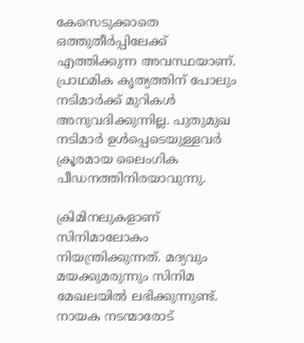കേസെടുക്കാതെ ഒത്തുതീർപ്പിലേക്ക് എത്തിക്കുന്ന അവസ്ഥയാണ്. പ്രാഥമിക കൃത്യത്തിന് പോലും നടിമാർക്ക് മുറികൾ അനുവദിക്കുന്നില്ല. പുതുമുഖ നടിമാർ ഉൾപ്പെടെയുള്ളവർ ക്രൂരമായ ലൈംഗിക പീഡനത്തിനിരയാവുന്നു.

ക്രിമിനലുകളാണ് സിനിമാലോകം നിയന്ത്രിക്കുന്നത്. മദ്യവും മയക്കുമരുന്നും സിനിമ മേഖലയിൽ ലഭിക്കുന്നുണ്ട്. നായക നടന്മാരോട്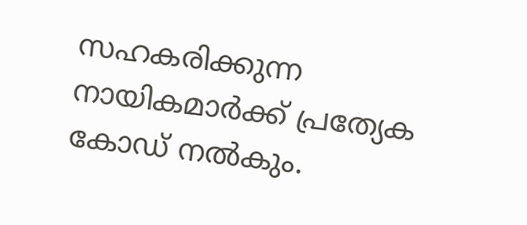സഹകരിക്കുന്ന നായികമാർക്ക് പ്രത്യേക കോഡ് നൽകും.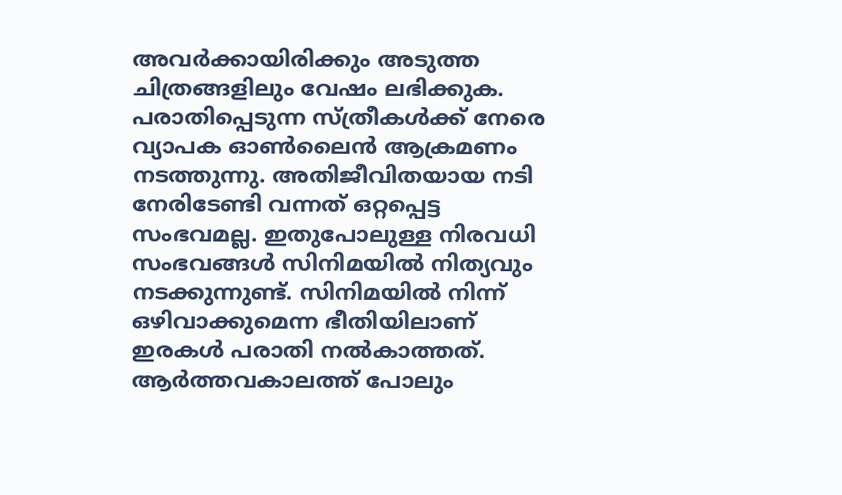അവർക്കായിരിക്കും അടുത്ത ചിത്രങ്ങളിലും വേഷം ലഭിക്കുക. പരാതിപ്പെടുന്ന സ്ത്രീകൾക്ക് നേരെ വ്യാപക ഓൺലൈൻ ആക്രമണം നടത്തുന്നു. അതിജീവിതയായ നടി നേരിടേണ്ടി വന്നത് ഒറ്റപ്പെട്ട സംഭവമല്ല. ഇതുപോലുള്ള നിരവധി സംഭവങ്ങൾ സിനിമയിൽ നിത്യവും നടക്കുന്നുണ്ട്. സിനിമയിൽ നിന്ന് ഒഴിവാക്കുമെന്ന ഭീതിയിലാണ് ഇരകൾ പരാതി നൽകാത്തത്. ആർത്തവകാലത്ത് പോലും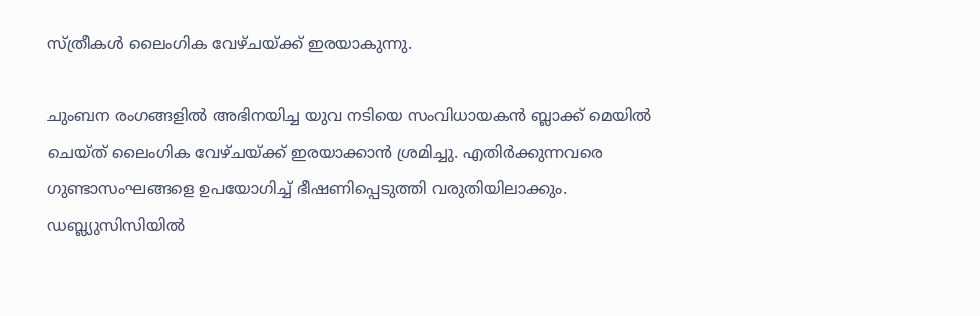സ്ത്രീകൾ ലൈംഗിക വേഴ്ചയ്ക്ക് ഇരയാകുന്നു.

ചുംബന രംഗങ്ങളിൽ അഭിനയിച്ച യുവ നടിയെ സംവിധായകൻ ബ്ലാക്ക് മെയിൽ ചെയ്ത് ലൈംഗിക വേഴ്ചയ്ക്ക് ഇരയാക്കാൻ ശ്രമിച്ചു. എതിർക്കുന്നവരെ ഗുണ്ടാസംഘങ്ങളെ ഉപയോഗിച്ച് ഭീഷണിപ്പെടുത്തി വരുതിയിലാക്കും. ഡബ്ല്യുസിസിയിൽ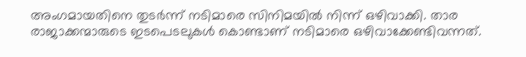അംഗമായതിനെ തുടർന്ന് നടിമാരെ സിനിമയിൽ നിന്ന് ഒഴിവാക്കി. താര രാജാക്കന്മാരുടെ ഇടപെടലുകൾ കൊണ്ടാണ് നടിമാരെ ഒഴിവാക്കേണ്ടിവന്നത്.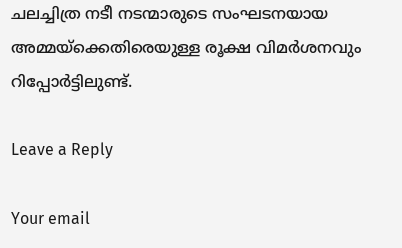ചലച്ചിത്ര നടീ നടന്മാരുടെ സംഘടനയായ അമ്മയ്ക്കെതിരെയുള്ള രൂക്ഷ വിമർശനവും റിപ്പോർട്ടിലുണ്ട്.

Leave a Reply

Your email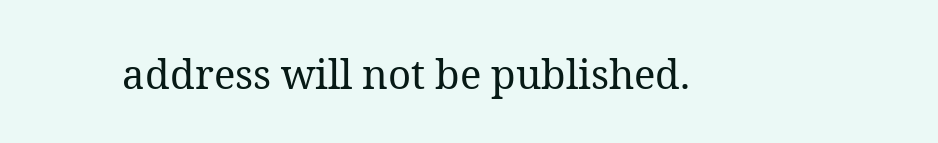address will not be published.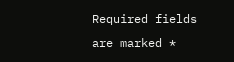Required fields are marked *